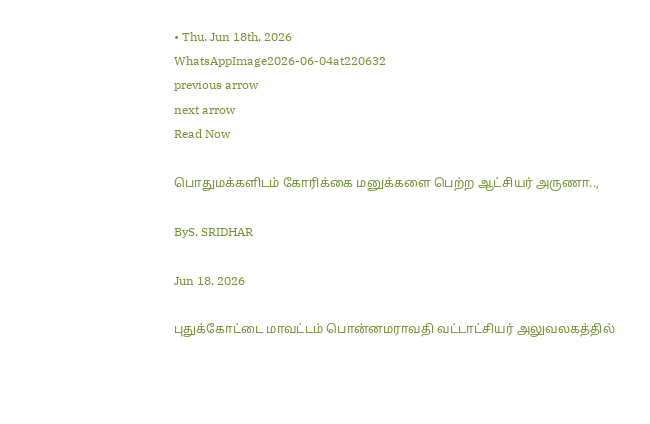• Thu. Jun 18th, 2026
WhatsAppImage2026-06-04at220632
previous arrow
next arrow
Read Now

பொதுமக்களிடம் கோரிக்கை மனுக்களை பெற்ற ஆட்சியர் அருணா..,

ByS. SRIDHAR

Jun 18, 2026

புதுக்கோட்டை மாவட்டம் பொன்னமராவதி வட்டாட்சியர் அலுவலகத்தில்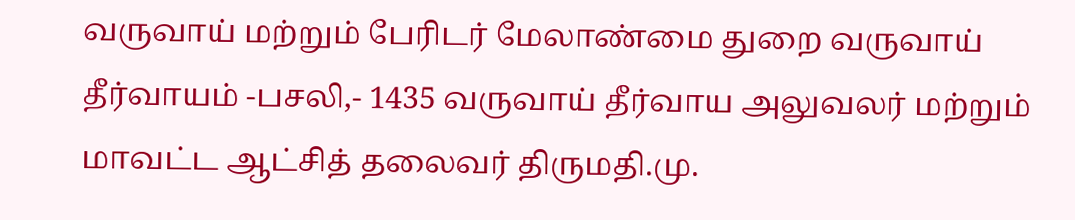வருவாய் மற்றும் பேரிடர் மேலாண்மை துறை வருவாய் தீர்வாயம் -பசலி,- 1435 வருவாய் தீர்வாய அலுவலர் மற்றும் மாவட்ட ஆட்சித் தலைவர் திருமதி.மு.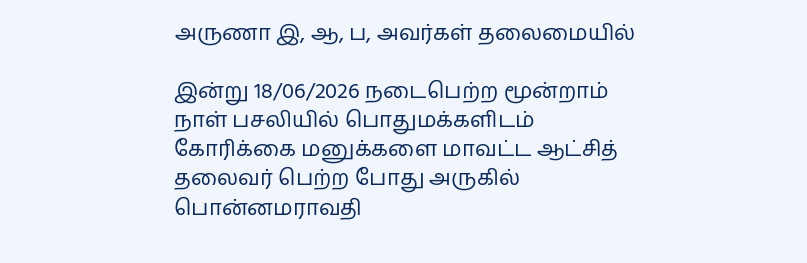அருணா இ, ஆ, ப, அவர்கள் தலைமையில்

இன்று 18/06/2026 நடைபெற்ற மூன்றாம் நாள் பசலியில் பொதுமக்களிடம் கோரிக்கை மனுக்களை மாவட்ட ஆட்சித் தலைவர் பெற்ற போது அருகில் பொன்னமராவதி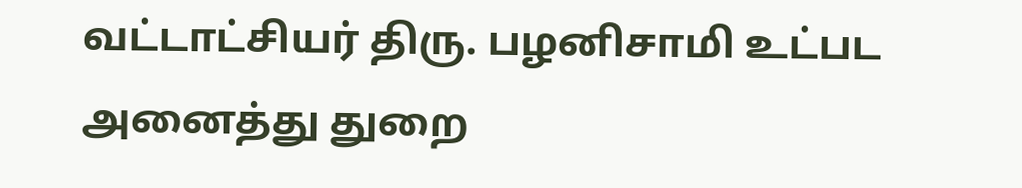வட்டாட்சியர் திரு. பழனிசாமி உட்பட அனைத்து துறை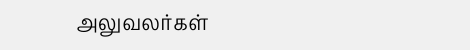அலுவலர்கள்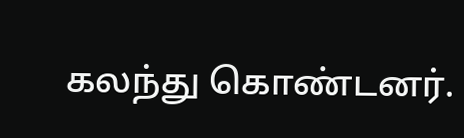கலந்து கொண்டனர்.